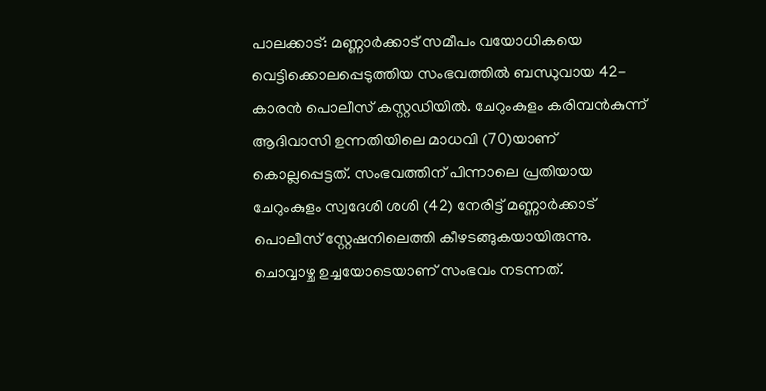പാലക്കാട്: മണ്ണാർക്കാട് സമീപം വയോധികയെ വെട്ടിക്കൊലപ്പെടുത്തിയ സംഭവത്തിൽ ബന്ധുവായ 42-കാരൻ പൊലീസ് കസ്റ്റഡിയിൽ. ചേറുംകുളം കരിമ്പൻകുന്ന് ആദിവാസി ഉന്നതിയിലെ മാധവി (70)യാണ് കൊല്ലപ്പെട്ടത്. സംഭവത്തിന് പിന്നാലെ പ്രതിയായ ചേറുംകുളം സ്വദേശി ശശി (42) നേരിട്ട് മണ്ണാർക്കാട് പൊലീസ് സ്റ്റേഷനിലെത്തി കീഴടങ്ങുകയായിരുന്നു.
ചൊവ്വാഴ്ച ഉച്ചയോടെയാണ് സംഭവം നടന്നത്.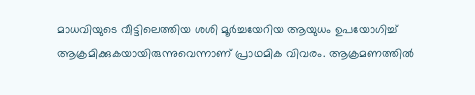മാധവിയുടെ വീട്ടിലെത്തിയ ശശി മൂർച്ചയേറിയ ആയുധം ഉപയോഗിച്ച് ആക്രമിക്കുകയായിരുന്നുവെന്നാണ് പ്രാഥമിക വിവരം. ആക്രമണത്തിൽ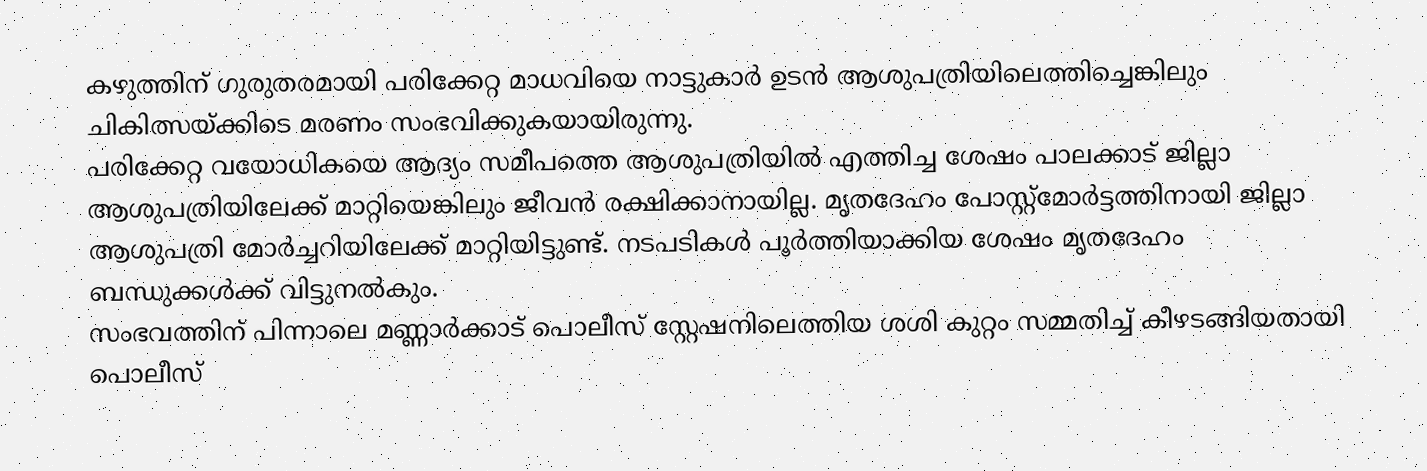കഴുത്തിന് ഗുരുതരമായി പരിക്കേറ്റ മാധവിയെ നാട്ടുകാർ ഉടൻ ആശുപത്രിയിലെത്തിച്ചെങ്കിലും ചികിത്സയ്ക്കിടെ മരണം സംഭവിക്കുകയായിരുന്നു.
പരിക്കേറ്റ വയോധികയെ ആദ്യം സമീപത്തെ ആശുപത്രിയിൽ എത്തിച്ച ശേഷം പാലക്കാട് ജില്ലാ ആശുപത്രിയിലേക്ക് മാറ്റിയെങ്കിലും ജീവൻ രക്ഷിക്കാനായില്ല. മൃതദേഹം പോസ്റ്റ്മോർട്ടത്തിനായി ജില്ലാ ആശുപത്രി മോർച്ചറിയിലേക്ക് മാറ്റിയിട്ടുണ്ട്. നടപടികൾ പൂർത്തിയാക്കിയ ശേഷം മൃതദേഹം ബന്ധുക്കൾക്ക് വിട്ടുനൽകും.
സംഭവത്തിന് പിന്നാലെ മണ്ണാർക്കാട് പൊലീസ് സ്റ്റേഷനിലെത്തിയ ശശി കുറ്റം സമ്മതിച്ച് കീഴടങ്ങിയതായി പൊലീസ്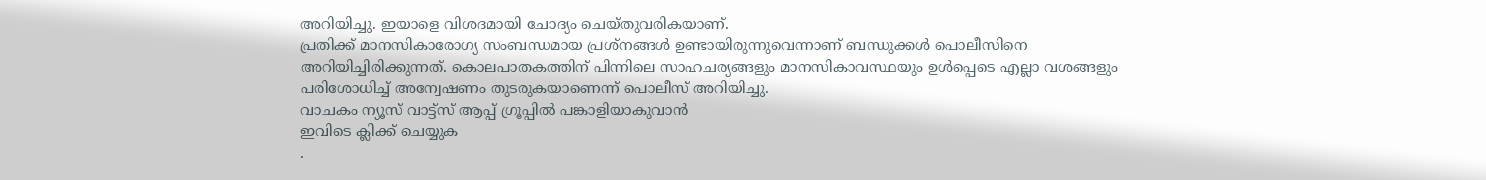അറിയിച്ചു. ഇയാളെ വിശദമായി ചോദ്യം ചെയ്തുവരികയാണ്.
പ്രതിക്ക് മാനസികാരോഗ്യ സംബന്ധമായ പ്രശ്നങ്ങൾ ഉണ്ടായിരുന്നുവെന്നാണ് ബന്ധുക്കൾ പൊലീസിനെ അറിയിച്ചിരിക്കുന്നത്. കൊലപാതകത്തിന് പിന്നിലെ സാഹചര്യങ്ങളും മാനസികാവസ്ഥയും ഉൾപ്പെടെ എല്ലാ വശങ്ങളും പരിശോധിച്ച് അന്വേഷണം തുടരുകയാണെന്ന് പൊലീസ് അറിയിച്ചു.
വാചകം ന്യൂസ് വാട്ട്സ് ആപ്പ് ഗ്രൂപ്പിൽ പങ്കാളിയാകുവാൻ
ഇവിടെ ക്ലിക്ക് ചെയ്യുക
.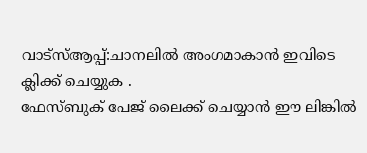വാട്സ്ആപ്പ്:ചാനലിൽ അംഗമാകാൻ ഇവിടെ ക്ലിക്ക് ചെയ്യുക .
ഫേസ്ബുക് പേജ് ലൈക്ക് ചെയ്യാൻ ഈ ലിങ്കിൽ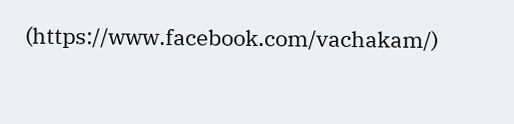(https://www.facebook.com/vachakam/)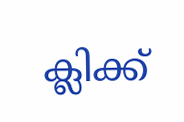ക്ലിക്ക്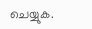ചെയ്യുക.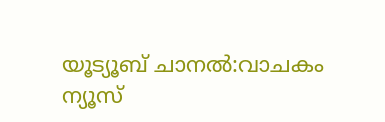യൂട്യൂബ് ചാനൽ:വാചകം ന്യൂസ്